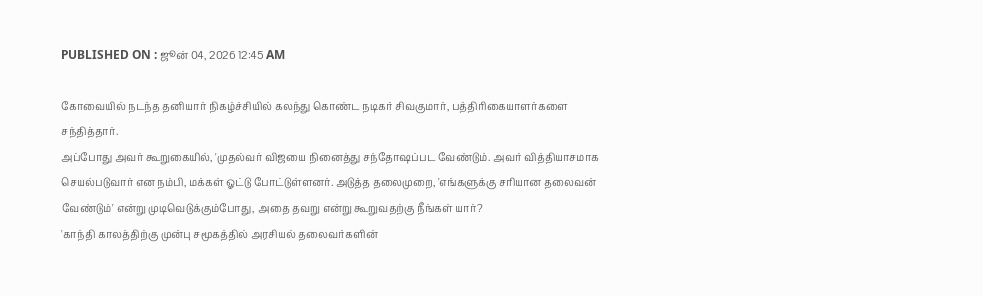PUBLISHED ON : ஜூன் 04, 2026 12:45 AM

கோவையில் நடந்த தனியார் நிகழ்ச்சியில் கலந்து கொண்ட நடிகர் சிவகுமார், பத்திரிகையாளர்களை சந்தித்தார்.
அப்போது அவர் கூறுகையில், 'முதல்வர் விஜயை நினைத்து சந்தோஷப்பட வேண்டும். அவர் வித்தியாசமாக செயல்படுவார் என நம்பி, மக்கள் ஓட்டு போட்டுள்ளனர். அடுத்த தலைமுறை, 'எங்களுக்கு சரியான தலைவன் வேண்டும்' என்று முடிவெடுக்கும்போது, அதை தவறு என்று கூறுவதற்கு நீங்கள் யார்?
'காந்தி காலத்திற்கு முன்பு சமூகத்தில் அரசியல் தலைவர்களின்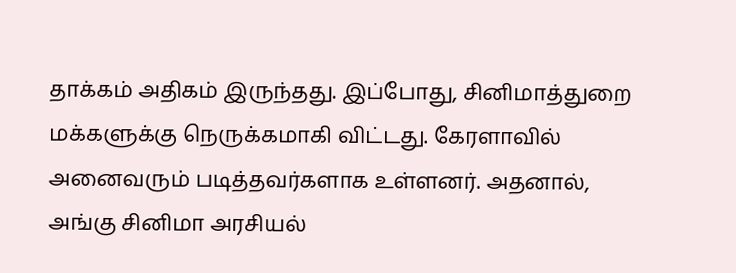தாக்கம் அதிகம் இருந்தது. இப்போது, சினிமாத்துறை மக்களுக்கு நெருக்கமாகி விட்டது. கேரளாவில் அனைவரும் படித்தவர்களாக உள்ளனர். அதனால், அங்கு சினிமா அரசியல்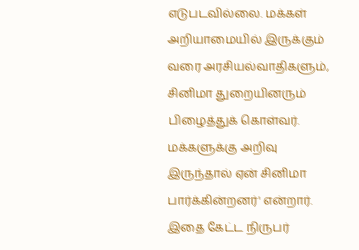எடுபடவில்லை. மக்கள் அறியாமையில் இருக்கும் வரை அரசியல்வாதிகளும், சினிமா துறையினரும் பிழைத்துக் கொள்வர். மக்களுக்கு அறிவு இருந்தால் ஏன் சினிமா பார்க்கின்றனர்' என்றார்.
இதை கேட்ட நிருபர்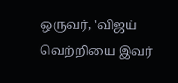ஒருவர், 'விஜய் வெற்றியை இவர்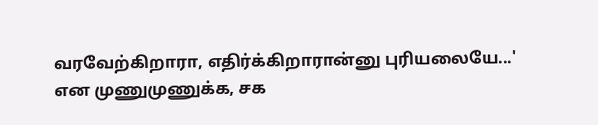வரவேற்கிறாரா, எதிர்க்கிறாரான்னு புரியலையே...' என முணுமுணுக்க, சக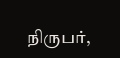நிருபர்,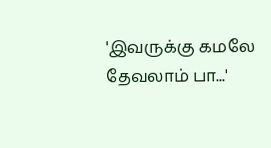'இவருக்கு கமலே தேவலாம் பா...'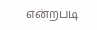என்றபடி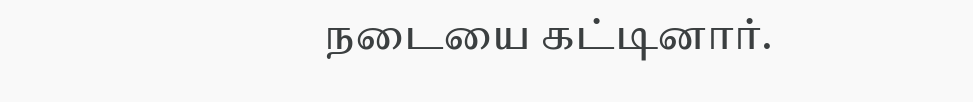நடையை கட்டினார்.